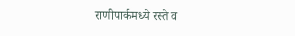राणीपार्कमध्ये रस्ते व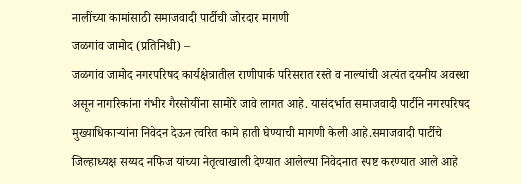नालींच्या कामांसाठी समाजवादी पार्टीची जोरदार मागणी
जळगांव जामोद (प्रतिनिधी) –
जळगांव जामोद नगरपरिषद कार्यक्षेत्रातील राणीपार्क परिसरात रस्ते व नाल्यांची अत्यंत दयनीय अवस्था असून नागरिकांना गंभीर गैरसोयींना सामोरे जावे लागत आहे. यासंदर्भात समाजवादी पार्टीने नगरपरिषद मुख्याधिकाऱ्यांना निवेदन देऊन त्वरित कामे हाती घेण्याची मागणी केली आहे.समाजवादी पार्टीचे जिल्हाध्यक्ष सय्यद नफिज यांच्या नेतृत्वाखाली देण्यात आलेल्या निवेदनात स्पष्ट करण्यात आले आहे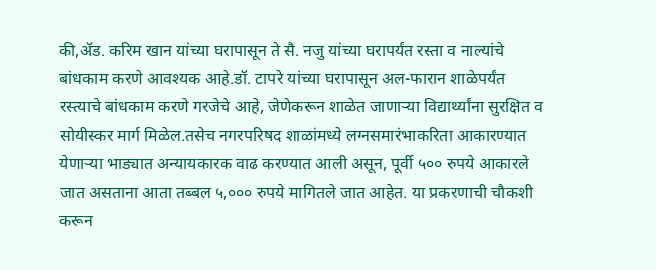की,ॲड. करिम खान यांच्या घरापासून ते सै. नजु यांच्या घरापर्यंत रस्ता व नाल्यांचे बांधकाम करणे आवश्यक आहे.डॉ. टापरे यांच्या घरापासून अल-फारान शाळेपर्यंत रस्त्याचे बांधकाम करणे गरजेचे आहे, जेणेकरून शाळेत जाणाऱ्या विद्यार्थ्यांना सुरक्षित व सोयीस्कर मार्ग मिळेल.तसेच नगरपरिषद शाळांमध्ये लग्नसमारंभाकरिता आकारण्यात येणाऱ्या भाड्यात अन्यायकारक वाढ करण्यात आली असून, पूर्वी ५०० रुपये आकारले जात असताना आता तब्बल ५,००० रुपये मागितले जात आहेत. या प्रकरणाची चौकशी करून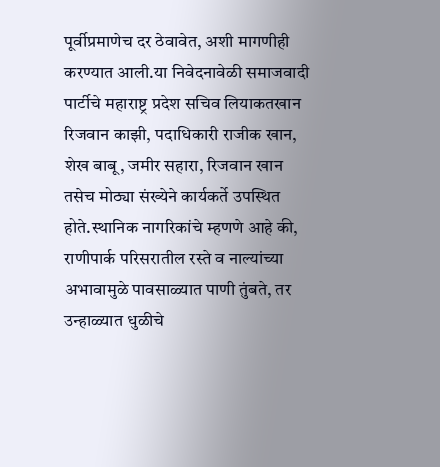पूर्वीप्रमाणेच दर ठेवावेत, अशी मागणीही करण्यात आली.या निवेदनावेळी समाजवादी पार्टीचे महाराष्ट्र प्रदेश सचिव लियाकतखान रिजवान काझी, पदाधिकारी राजीक खान, शेख बाबू, जमीर सहारा, रिजवान खान तसेच मोठ्या संख्येने कार्यकर्ते उपस्थित होते.स्थानिक नागरिकांचे म्हणणे आहे की, राणीपार्क परिसरातील रस्ते व नाल्यांच्या अभावामुळे पावसाळ्यात पाणी तुंबते, तर उन्हाळ्यात धुळीचे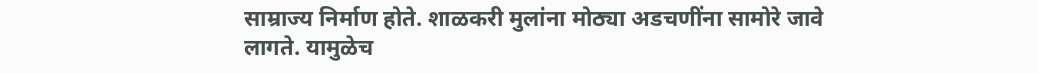साम्राज्य निर्माण होते. शाळकरी मुलांना मोठ्या अडचणींना सामोरे जावे लागते. यामुळेच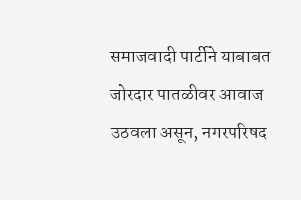समाजवादी पार्टीने याबाबत जोरदार पातळीवर आवाज उठवला असून, नगरपरिषद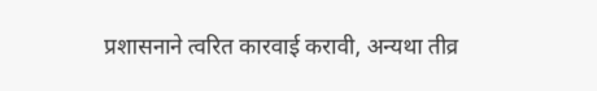प्रशासनाने त्वरित कारवाई करावी, अन्यथा तीव्र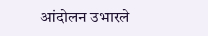आंदोलन उभारले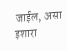जाईल, असा इशारा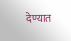देण्यात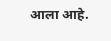आला आहे.